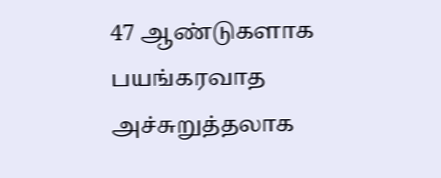47 ஆண்டுகளாக பயங்கரவாத அச்சுறுத்தலாக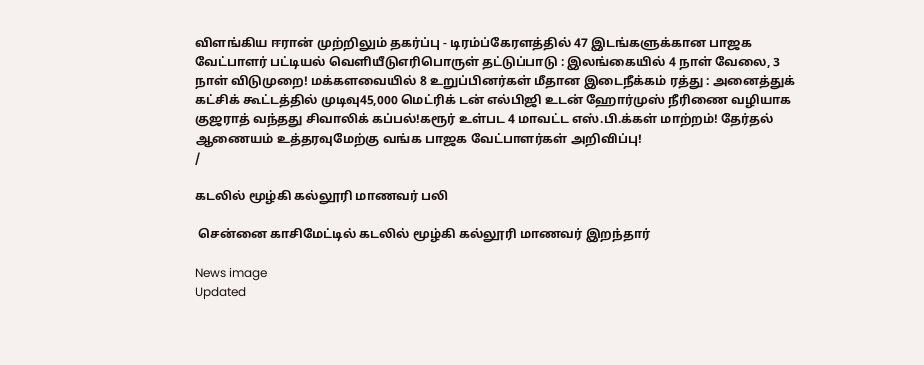விளங்கிய ஈரான் முற்றிலும் தகர்ப்பு - டிரம்ப்கேரளத்தில் 47 இடங்களுக்கான பாஜக வேட்பாளர் பட்டியல் வெளியீடுஎரிபொருள் தட்டுப்பாடு : இலங்கையில் 4 நாள் வேலை, 3 நாள் விடுமுறை! மக்களவையில் 8 உறுப்பினர்கள் மீதான இடைநீக்கம் ரத்து : அனைத்துக் கட்சிக் கூட்டத்தில் முடிவு45,000 மெட்ரிக் டன் எல்பிஜி உடன் ஹோர்முஸ் நீரிணை வழியாக குஜராத் வந்தது சிவாலிக் கப்பல்!கரூர் உள்பட 4 மாவட்ட எஸ்.பி.க்கள் மாற்றம்! தேர்தல் ஆணையம் உத்தரவுமேற்கு வங்க பாஜக வேட்பாளர்கள் அறிவிப்பு!
/

கடலில் மூழ்கி கல்லூரி மாணவர் பலி

 சென்னை காசிமேட்டில் கடலில் மூழ்கி கல்லூரி மாணவர் இறந்தார்

News image
Updated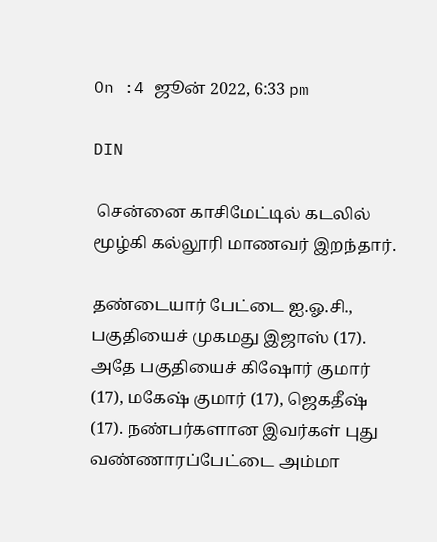On :4 ஜூன் 2022, 6:33 pm

DIN

 சென்னை காசிமேட்டில் கடலில் மூழ்கி கல்லூரி மாணவர் இறந்தார்.

தண்டையார் பேட்டை ஐ.ஓ.சி., பகுதியைச் முகமது இஜாஸ் (17). அதே பகுதியைச் கிஷோர் குமார் (17), மகேஷ் குமார் (17), ஜெகதீஷ் (17). நண்பர்களான இவர்கள் புது வண்ணாரப்பேட்டை அம்மா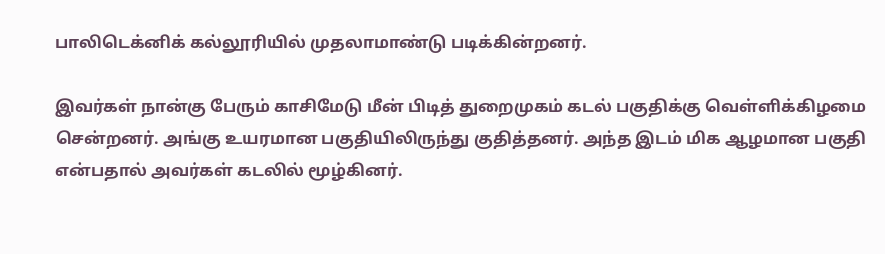பாலிடெக்னிக் கல்லூரியில் முதலாமாண்டு படிக்கின்றனர்.

இவர்கள் நான்கு பேரும் காசிமேடு மீன் பிடித் துறைமுகம் கடல் பகுதிக்கு வெள்ளிக்கிழமை சென்றனர். அங்கு உயரமான பகுதியிலிருந்து குதித்தனர். அந்த இடம் மிக ஆழமான பகுதி என்பதால் அவர்கள் கடலில் மூழ்கினர்.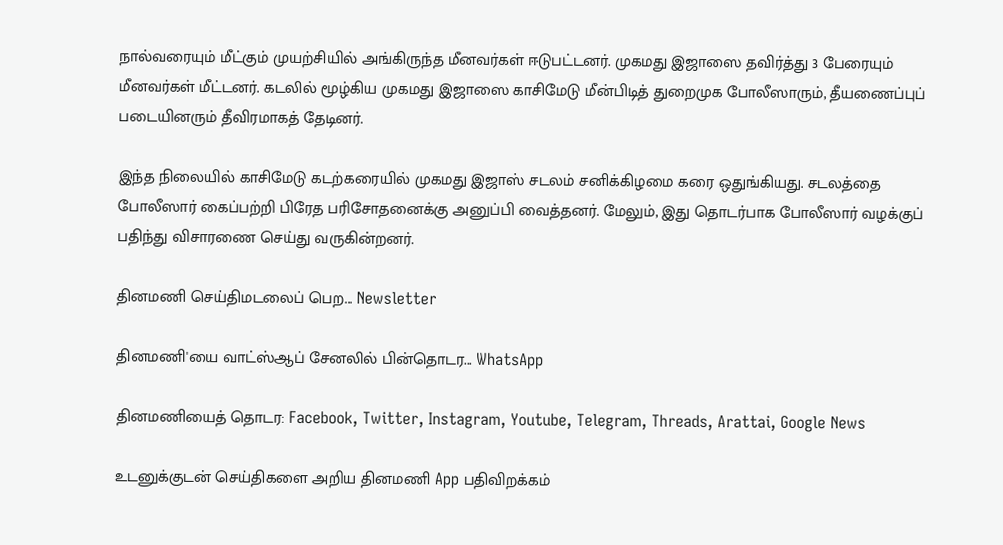நால்வரையும் மீட்கும் முயற்சியில் அங்கிருந்த மீனவர்கள் ஈடுபட்டனர். முகமது இஜாஸை தவிர்த்து 3 பேரையும் மீனவர்கள் மீட்டனர். கடலில் மூழ்கிய முகமது இஜாஸை காசிமேடு மீன்பிடித் துறைமுக போலீஸாரும், தீயணைப்புப் படையினரும் தீவிரமாகத் தேடினர்.

இந்த நிலையில் காசிமேடு கடற்கரையில் முகமது இஜாஸ் சடலம் சனிக்கிழமை கரை ஒதுங்கியது. சடலத்தை போலீஸார் கைப்பற்றி பிரேத பரிசோதனைக்கு அனுப்பி வைத்தனர். மேலும், இது தொடர்பாக போலீஸார் வழக்குப் பதிந்து விசாரணை செய்து வருகின்றனர்.

தினமணி செய்திமடலைப் பெற... Newsletter

தினமணி'யை வாட்ஸ்ஆப் சேனலில் பின்தொடர... WhatsApp

தினமணியைத் தொடர: Facebook, Twitter, Instagram, Youtube, Telegram, Threads, Arattai, Google News

உடனுக்குடன் செய்திகளை அறிய தினமணி App பதிவிறக்கம்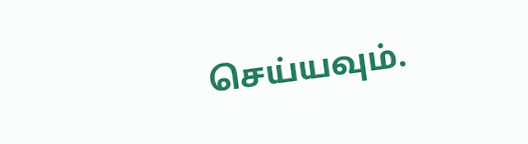செய்யவும்.